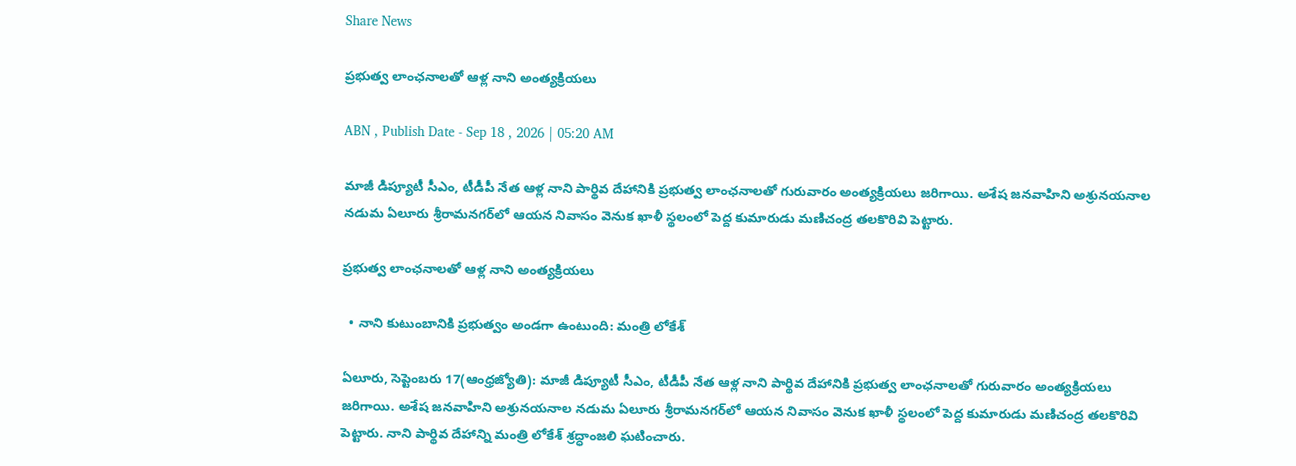Share News

ప్రభుత్వ లాంఛనాలతో ఆళ్ల నాని అంత్యక్రియలు

ABN , Publish Date - Sep 18 , 2026 | 05:20 AM

మాజీ డిప్యూటీ సీఎం, టీడీపీ నేత ఆళ్ల నాని పార్థివ దేహానికి ప్రభుత్వ లాంఛనాలతో గురువారం అంత్యక్రియలు జరిగాయి. అశేష జనవాహిని అశ్రునయనాల నడుమ ఏలూరు శ్రీరామనగర్‌లో ఆయన నివాసం వెనుక ఖాళీ స్థలంలో పెద్ద కుమారుడు మణిచంద్ర తలకొరివి పెట్టారు.

ప్రభుత్వ లాంఛనాలతో ఆళ్ల నాని అంత్యక్రియలు

  • నాని కుటుంబానికి ప్రభుత్వం అండగా ఉంటుంది: మంత్రి లోకేశ్‌

ఏలూరు, సెప్టెంబరు 17(ఆంధ్రజ్యోతి): మాజీ డిప్యూటీ సీఎం, టీడీపీ నేత ఆళ్ల నాని పార్థివ దేహానికి ప్రభుత్వ లాంఛనాలతో గురువారం అంత్యక్రియలు జరిగాయి. అశేష జనవాహిని అశ్రునయనాల నడుమ ఏలూరు శ్రీరామనగర్‌లో ఆయన నివాసం వెనుక ఖాళీ స్థలంలో పెద్ద కుమారుడు మణిచంద్ర తలకొరివి పెట్టారు. నాని పార్థివ దేహాన్ని మంత్రి లోకేశ్‌ శ్రద్ధాంజలి ఘటించారు.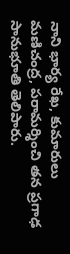నాని భార్య రేఖ, కుమారులు మణిచంద్ర, పరామర్శించి తన ప్రగాఢ సానుభూతి తెలిపారు.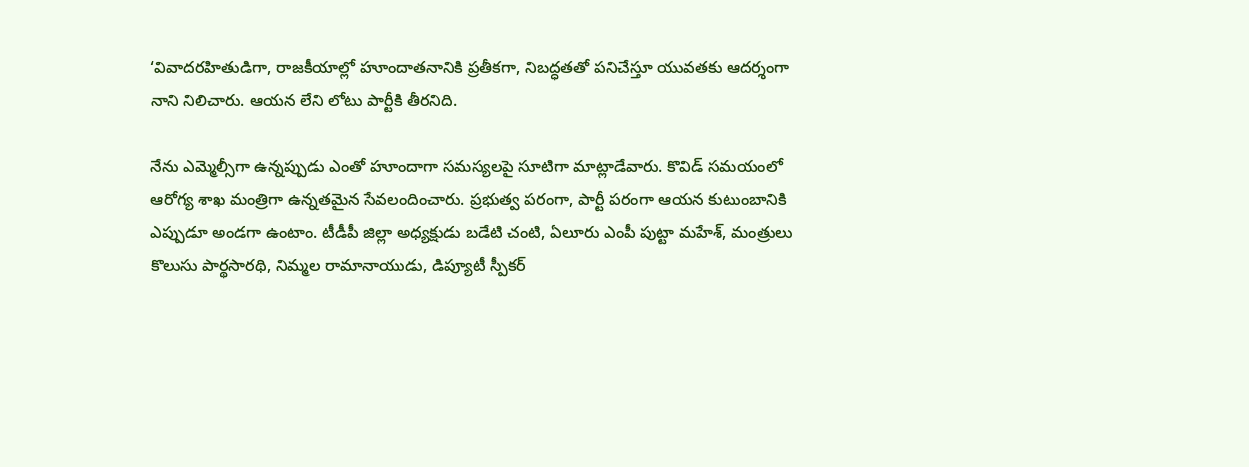‘వివాదరహితుడిగా, రాజకీయాల్లో హూందాతనానికి ప్రతీకగా, నిబద్ధతతో పనిచేస్తూ యువతకు ఆదర్శంగా నాని నిలిచారు. ఆయన లేని లోటు పార్టీకి తీరనిది.

నేను ఎమ్మెల్సీగా ఉన్నప్పుడు ఎంతో హూందాగా సమస్యలపై సూటిగా మాట్లాడేవారు. కొవిడ్‌ సమయంలో ఆరోగ్య శాఖ మంత్రిగా ఉన్నతమైన సేవలందించారు. ప్రభుత్వ పరంగా, పార్టీ పరంగా ఆయన కుటుంబానికి ఎప్పుడూ అండగా ఉంటాం. టీడీపీ జిల్లా అధ్యక్షుడు బడేటి చంటి, ఏలూరు ఎంపీ పుట్టా మహేశ్‌, మంత్రులు కొలుసు పార్థసారథి, నిమ్మల రామానాయుడు, డిప్యూటీ స్పీకర్‌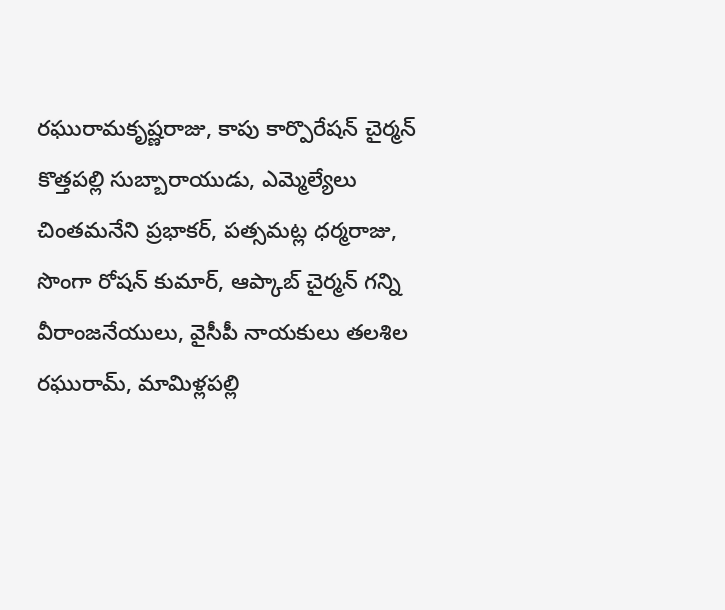రఘురామకృష్ణరాజు, కాపు కార్పొరేషన్‌ చైర్మన్‌ కొత్తపల్లి సుబ్బారాయుడు, ఎమ్మెల్యేలు చింతమనేని ప్రభాకర్‌, పత్సమట్ల ధర్మరాజు, సొంగా రోషన్‌ కుమార్‌, ఆప్కాబ్‌ చైర్మన్‌ గన్ని వీరాంజనేయులు, వైసీపీ నాయకులు తలశిల రఘురామ్‌, మామిళ్లపల్లి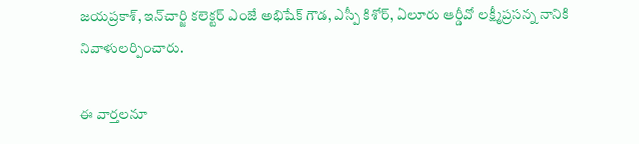జయప్రకాశ్‌, ఇన్‌చార్జి కలెక్టర్‌ ఎంజే అభిషేక్‌ గౌడ, ఎస్పీ కిశోర్‌, ఏలూరు ఆర్డీవో లక్ష్మీప్రసన్న నానికి నివాళులర్పించారు.

ఈ వార్తలనూ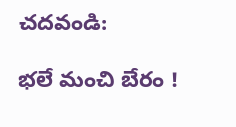చదవండి:

భలే మంచి బేరం !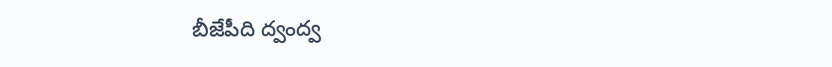బీజేపీది ద్వంద్వ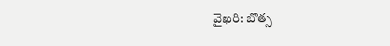వైఖరి: బొత్స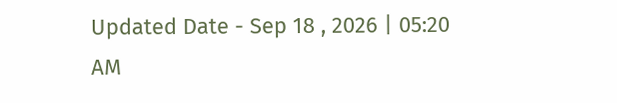Updated Date - Sep 18 , 2026 | 05:20 AM